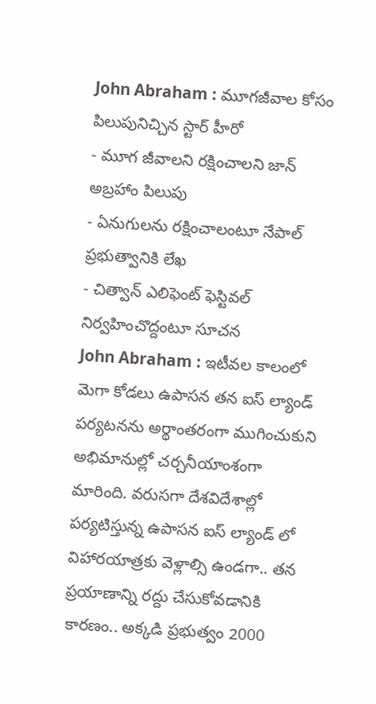John Abraham : మూగజీవాల కోసం పిలుపునిచ్చిన స్టార్ హీరో
- మూగ జీవాలని రక్షించాలని జాన్ అబ్రహాం పిలుపు
- ఏనుగులను రక్షించాలంటూ నేపాల్ ప్రభుత్వానికి లేఖ
- చిత్వాన్ ఎలిఫెంట్ ఫెస్టివల్ నిర్వహించొద్దంటూ సూచన
John Abraham : ఇటీవల కాలంలో మెగా కోడలు ఉపాసన తన ఐస్ ల్యాండ్ పర్యటనను అర్థాంతరంగా ముగించుకుని అభిమానుల్లో చర్చనీయాంశంగా మారింది. వరుసగా దేశవిదేశాల్లో పర్యటిస్తున్న ఉపాసన ఐస్ ల్యాండ్ లో విహారయాత్రకు వెళ్లాల్సి ఉండగా.. తన ప్రయాణాన్ని రద్దు చేసుకోవడానికి కారణం.. అక్కడి ప్రభుత్వం 2000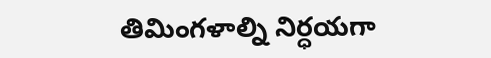తిమింగళాల్ని నిర్ధయగా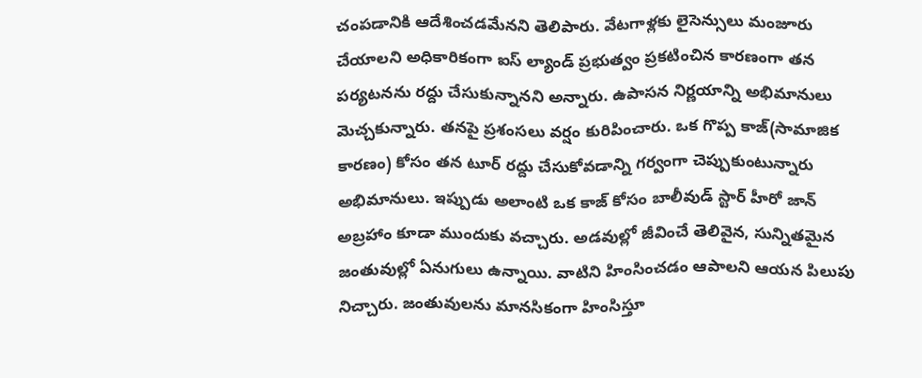చంపడానికి ఆదేశించడమేనని తెలిపారు. వేటగాళ్లకు లైసెన్సులు మంజూరు చేయాలని అధికారికంగా ఐస్ ల్యాండ్ ప్రభుత్వం ప్రకటించిన కారణంగా తన పర్యటనను రద్దు చేసుకున్నానని అన్నారు. ఉపాసన నిర్ణయాన్ని అభిమానులు మెచ్చకున్నారు. తనపై ప్రశంసలు వర్షం కురిపించారు. ఒక గొప్ప కాజ్(సామాజిక కారణం) కోసం తన టూర్ రద్దు చేసుకోవడాన్ని గర్వంగా చెప్పుకుంటున్నారు అభిమానులు. ఇప్పుడు అలాంటి ఒక కాజ్ కోసం బాలీవుడ్ స్టార్ హీరో జాన్ అబ్రహాం కూడా ముందుకు వచ్చారు. అడవుల్లో జీవించే తెలివైన, సున్నితమైన జంతువుల్లో ఏనుగులు ఉన్నాయి. వాటిని హింసించడం ఆపాలని ఆయన పిలుపు నిచ్చారు. జంతువులను మానసికంగా హింసిస్తూ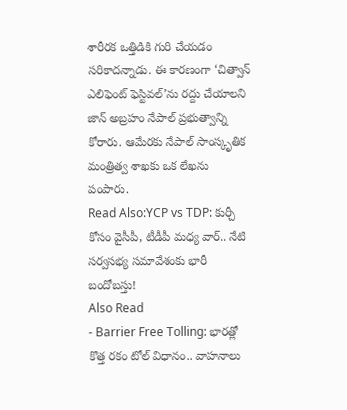శారీరక ఒత్తిడికి గురి చేయడం సరికాదన్నాడు. ఈ కారణంగా ‘చిత్వాన్ ఎలిఫెంట్ ఫెస్టివల్’ను రద్దు చేయాలని జాన్ అబ్రహం నేపాల్ ప్రభుత్వాన్ని కోరారు. ఆమేరకు నేపాల్ సాంస్కృతిక మంత్రిత్వ శాఖకు ఒక లేఖను పంపారు.
Read Also:YCP vs TDP: కుర్చీ కోసం వైసీపీ, టీడీపీ మధ్య వార్.. నేటి సర్వసభ్య సమావేశంకు భారీ బందోబస్తు!
Also Read
- Barrier Free Tolling: భారత్లో కొత్త రకం టోల్ విధానం.. వాహనాలు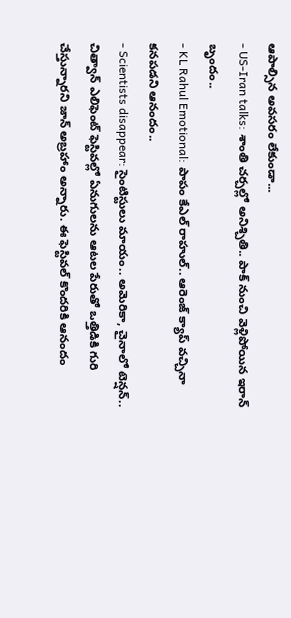ఆపాల్సిన అవసరం లేకుండా...
- US-Iran talks: శాంతి చర్చల్లో అనిశ్చితి.. పాక్ నుంచి వెళ్లిపోయిన ఇరాన్ బృందం..
- KL Rahul Emotional: పాపం కేఎల్ రాహుల్.. ఆరెంజ్ క్యాప్ వచ్చినా కనపడని ఆనందం..
- Scientists disappear: సైంటిస్టులు మాయం.. అమెరికా, చైనాలో టెన్షన్..
చిత్వాన్ ఎలిఫెంట్ ఫెస్టివల్లో ఏనుగులను ఆటల పేరుతో ఒత్తిడికి గురి చేస్తున్నారని జాన్ అబ్రహాం అన్నారు. ఈ ఫెస్టివల్ కొందరికి ఆనందం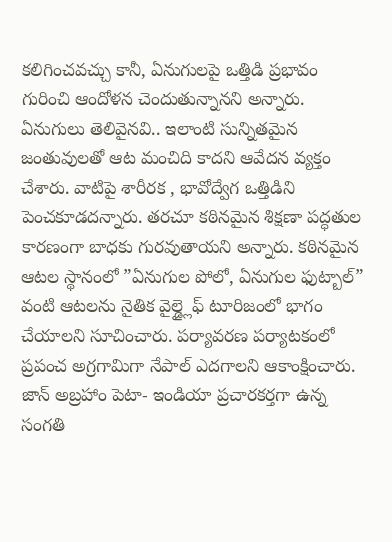కలిగించవచ్చు కానీ, ఏనుగులపై ఒత్తిడి ప్రభావం గురించి ఆందోళన చెందుతున్నానని అన్నారు. ఏనుగులు తెలివైనవి.. ఇలాంటి సున్నితమైన జంతువులతో ఆట మంచిది కాదని ఆవేదన వ్యక్తం చేశారు. వాటిపై శారీరక , భావోద్వేగ ఒత్తిడిని పెంచకూడదన్నారు. తరచూ కఠినమైన శిక్షణా పద్ధతుల కారణంగా బాధకు గురవుతాయని అన్నారు. కఠినమైన ఆటల స్థానంలో ”ఏనుగుల పోలో, ఏనుగుల ఫుట్బాల్” వంటి ఆటలను నైతిక వైల్డ్లైఫ్ టూరిజంలో భాగం చేయాలని సూచించారు. పర్యావరణ పర్యాటకంలో ప్రపంచ అగ్రగామిగా నేపాల్ ఎదగాలని ఆకాంక్షించారు. జాన్ అబ్రహాం పెటా- ఇండియా ప్రచారకర్తగా ఉన్న సంగతి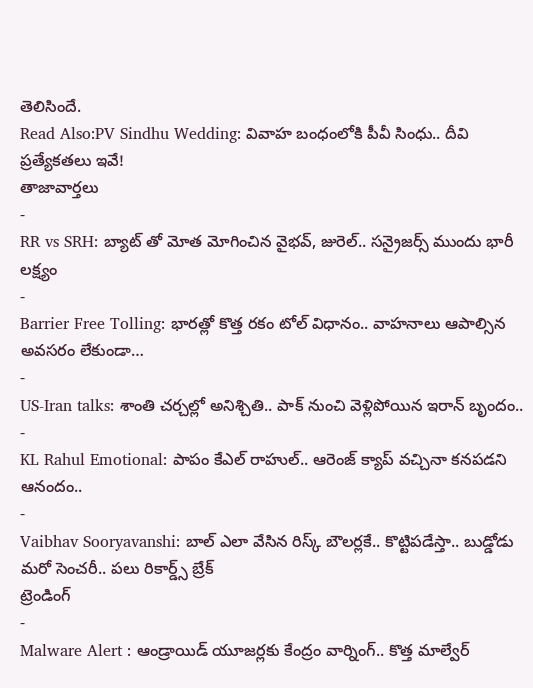తెలిసిందే.
Read Also:PV Sindhu Wedding: వివాహ బంధంలోకి పీవీ సింధు.. దీవి ప్రత్యేకతలు ఇవే!
తాజావార్తలు
-
RR vs SRH: బ్యాట్ తో మోత మోగించిన వైభవ్, జురెల్.. సన్రైజర్స్ ముందు భారీ లక్ష్యం
-
Barrier Free Tolling: భారత్లో కొత్త రకం టోల్ విధానం.. వాహనాలు ఆపాల్సిన అవసరం లేకుండా…
-
US-Iran talks: శాంతి చర్చల్లో అనిశ్చితి.. పాక్ నుంచి వెళ్లిపోయిన ఇరాన్ బృందం..
-
KL Rahul Emotional: పాపం కేఎల్ రాహుల్.. ఆరెంజ్ క్యాప్ వచ్చినా కనపడని ఆనందం..
-
Vaibhav Sooryavanshi: బాల్ ఎలా వేసిన రిస్క్ బౌలర్లకే.. కొట్టిపడేస్తా.. బుడ్డోడు మరో సెంచరీ.. పలు రికార్డ్స్ బ్రేక్
ట్రెండింగ్
-
Malware Alert : ఆండ్రాయిడ్ యూజర్లకు కేంద్రం వార్నింగ్.. కొత్త మాల్వేర్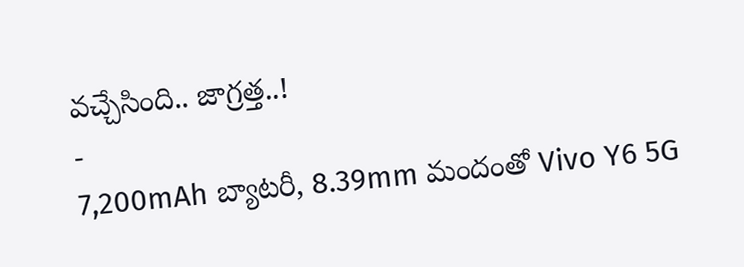వచ్చేసింది.. జాగ్రత్త..!
-
7,200mAh బ్యాటరీ, 8.39mm మందంతో Vivo Y6 5G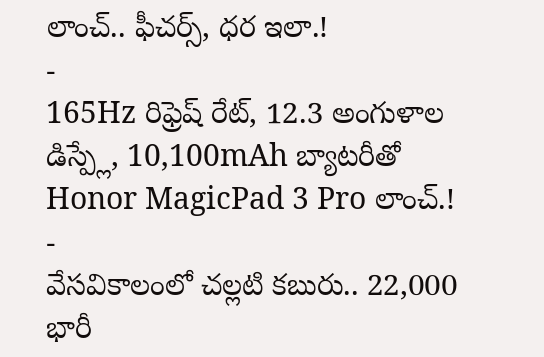లాంచ్.. ఫీచర్స్, ధర ఇలా.!
-
165Hz రిఫ్రెష్ రేట్, 12.3 అంగుళాల డిస్ప్లే, 10,100mAh బ్యాటరీతో Honor MagicPad 3 Pro లాంచ్.!
-
వేసవికాలంలో చల్లటి కబురు.. 22,000 భారీ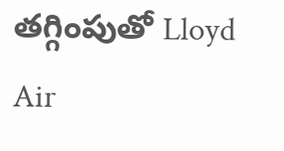తగ్గింపుతో Lloyd Air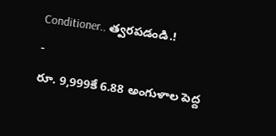Conditioner.. త్వరపడండి.!
-
రూ. 9,999కే 6.88 అంగుళాల పెద్ద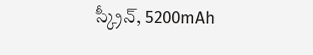స్క్రీన్, 5200mAh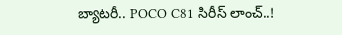బ్యాటరీ.. POCO C81 సిరీస్ లాంచ్..!